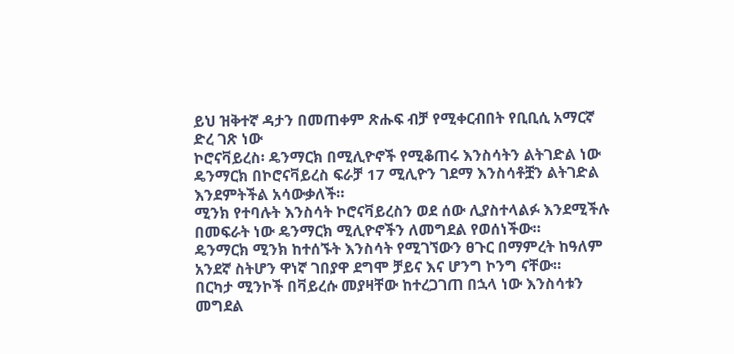ይህ ዝቅተኛ ዳታን በመጠቀም ጽሑፍ ብቻ የሚቀርብበት የቢቢሲ አማርኛ ድረ ገጽ ነው
ኮሮናቫይረስ፡ ዴንማርክ በሚሊዮኖች የሚቆጠሩ እንስሳትን ልትገድል ነው
ዴንማርክ በኮሮናቫይረስ ፍራቻ 17 ሚሊዮን ገደማ እንስሳቶቿን ልትገድል እንደምትችል አሳውቃለች።
ሚንክ የተባሉት እንስሳት ኮሮናቫይረስን ወደ ሰው ሊያስተላልፉ እንደሚችሉ በመፍራት ነው ዴንማርክ ሚሊዮኖችን ለመግደል የወሰነችው።
ዴንማርክ ሚንክ ከተሰኙት እንስሳት የሚገኘውን ፀጉር በማምረት ከዓለም አንደኛ ስትሆን ዋነኛ ገበያዋ ደግሞ ቻይና እና ሆንግ ኮንግ ናቸው።
በርካታ ሚንኮች በቫይረሱ መያዛቸው ከተረጋገጠ በኋላ ነው እንስሳቱን መግደል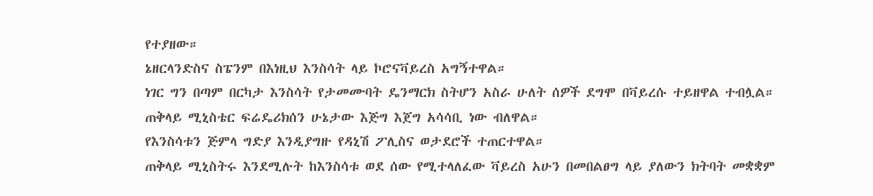የተያዘው።
ኔዘርላንድስና ስፔንም በእነዚህ እንስሳት ላይ ኮሮናቫይረስ አግኝተዋል።
ነገር ግን በጣም በርካታ እንስሳት የታመሙባት ዴንማርክ ስትሆን አስራ ሁለት ሰዎች ደግሞ በቫይረሱ ተይዘዋል ተብሏል።
ጠቅላይ ሚኒስቴር ፍሬዴሪክሰን ሁኔታው እጅግ እጀግ አሳሳቢ ነው ብለዋል።
የእንስሳቱን ጅምላ ግድያ እንዲያግዙ የዳኒሽ ፖሊስና ወታደሮች ተጠርተዋል።
ጠቅላይ ሚኒስትሩ እንደሚሉት ከእንስሳቱ ወደ ሰው የሚተላለፈው ቫይረስ አሁን በመበልፀግ ላይ ያለውን ክትባት መቋቋም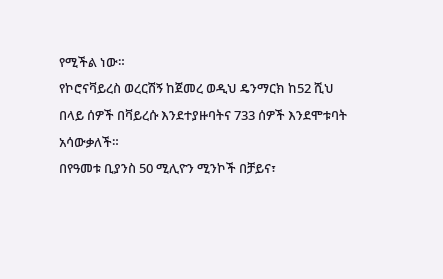የሚችል ነው።
የኮሮናቫይረስ ወረርሽኝ ከጀመረ ወዲህ ዴንማርክ ከ52 ሺህ በላይ ሰዎች በቫይረሱ እንደተያዙባትና 733 ሰዎች እንደሞቱባት አሳውቃለች።
በየዓመቱ ቢያንስ 50 ሚሊዮን ሚንኮች በቻይና፣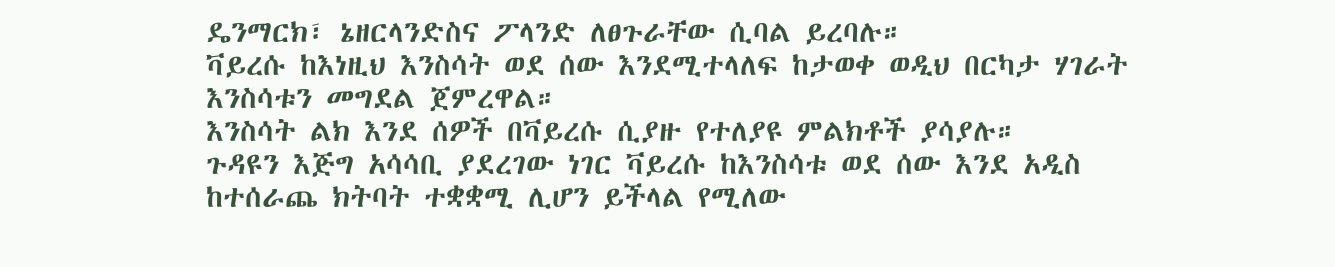ዴንማርክ፣ ኔዘርላንድስና ፖላንድ ለፀጉራቸው ሲባል ይረባሉ።
ቫይረሱ ከእነዚህ እንስሳት ወደ ሰው እንደሚተላለፍ ከታወቀ ወዲህ በርካታ ሃገራት እንስሳቱን መግደል ጀምረዋል።
እንስሳት ልክ እንደ ሰዎች በቫይረሱ ሲያዙ የተለያዩ ምልክቶች ያሳያሉ።
ጉዳዩን እጅግ አሳሳቢ ያደረገው ነገር ቫይረሱ ከእንስሳቱ ወደ ሰው እንደ አዲስ ከተሰራጨ ክትባት ተቋቋሚ ሊሆን ይችላል የሚለው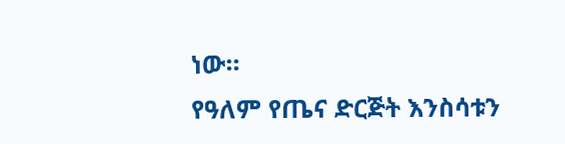ነው።
የዓለም የጤና ድርጅት እንስሳቱን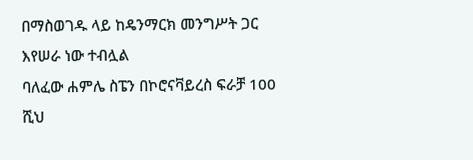በማስወገዱ ላይ ከዴንማርክ መንግሥት ጋር እየሠራ ነው ተብሏል
ባለፈው ሐምሌ ስፔን በኮሮናቫይረስ ፍራቻ 100 ሺህ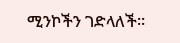ሚንኮችን ገድላለች።